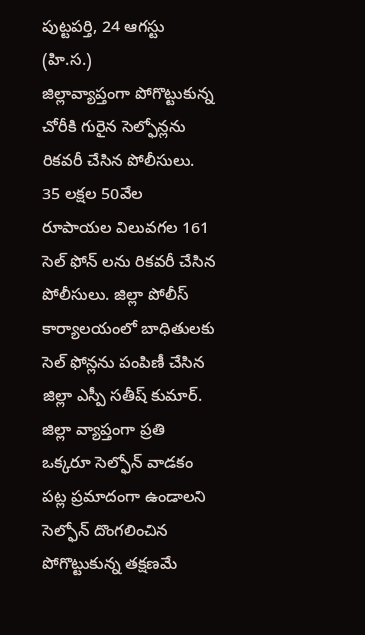పుట్టపర్తి, 24 ఆగస్టు (హి.స.)
జిల్లావ్యాప్తంగా పోగొట్టుకున్న చోరీకి గురైన సెల్ఫోన్లను రికవరీ చేసిన పోలీసులు. 35 లక్షల 50వేల రూపాయల విలువగల 161 సెల్ ఫోన్ లను రికవరీ చేసిన పోలీసులు. జిల్లా పోలీస్ కార్యాలయంలో బాధితులకు సెల్ ఫోన్లను పంపిణీ చేసిన జిల్లా ఎస్పీ సతీష్ కుమార్. జిల్లా వ్యాప్తంగా ప్రతి ఒక్కరూ సెల్ఫోన్ వాడకం పట్ల ప్రమాదంగా ఉండాలని సెల్ఫోన్ దొంగలించిన పోగొట్టుకున్న తక్షణమే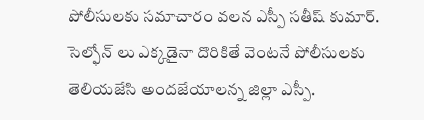పోలీసులకు సమాచారం వలన ఎస్పీ సతీష్ కుమార్.
సెల్ఫోన్ లు ఎక్కడైనా దొరికితే వెంటనే పోలీసులకు తెలియజేసి అందజేయాలన్న జిల్లా ఎస్పీ.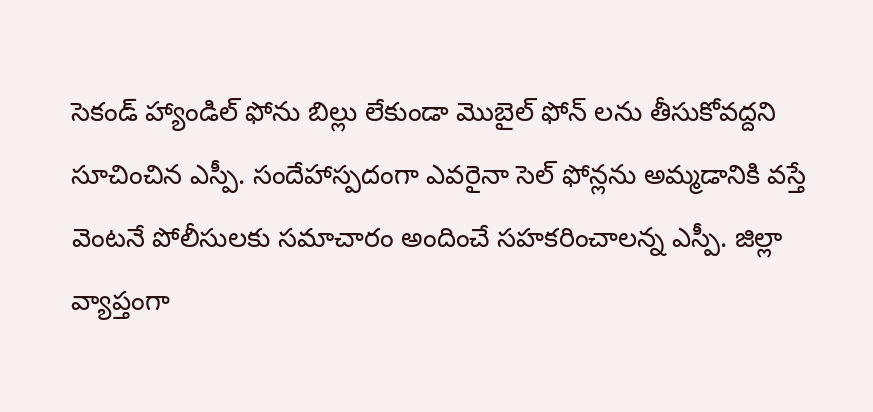సెకండ్ హ్యాండిల్ ఫోను బిల్లు లేకుండా మొబైల్ ఫోన్ లను తీసుకోవద్దని సూచించిన ఎస్పీ. సందేహాస్పదంగా ఎవరైనా సెల్ ఫోన్లను అమ్మడానికి వస్తే వెంటనే పోలీసులకు సమాచారం అందించే సహకరించాలన్న ఎస్పీ. జిల్లా వ్యాప్తంగా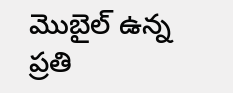మొబైల్ ఉన్న ప్రతి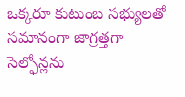ఒక్కరూ కుటుంబ సభ్యులతో సమానంగా జాగ్రత్తగా సెల్ఫోన్లను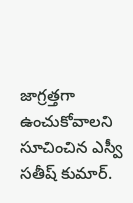జాగ్రత్తగా ఉంచుకోవాలని సూచించిన ఎస్వీ సతీష్ కుమార్.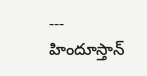---
హిందూస్తాన్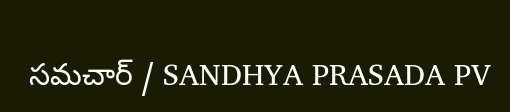సమచార్ / SANDHYA PRASADA PV